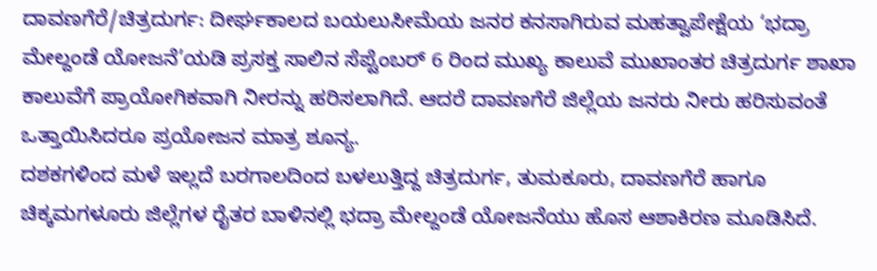ದಾವಣಗೆರೆ/ಚಿತ್ರದುರ್ಗ: ದೀರ್ಘಕಾಲದ ಬಯಲುಸೀಮೆಯ ಜನರ ಕನಸಾಗಿರುವ ಮಹತ್ವಾಪೇಕ್ಷೆಯ ‘ಭದ್ರಾ ಮೇಲ್ದಂಡೆ ಯೋಜನೆ’ಯಡಿ ಪ್ರಸಕ್ತ ಸಾಲಿನ ಸೆಪ್ಟೆಂಬರ್ 6 ರಿಂದ ಮುಖ್ಯ ಕಾಲುವೆ ಮುಖಾಂತರ ಚಿತ್ರದುರ್ಗ ಶಾಖಾ ಕಾಲುವೆಗೆ ಪ್ರಾಯೋಗಿಕವಾಗಿ ನೀರನ್ನು ಹರಿಸಲಾಗಿದೆ. ಆದರೆ ದಾವಣಗೆರೆ ಜಿಲ್ಲೆಯ ಜನರು ನೀರು ಹರಿಸುವಂತೆ ಒತ್ತಾಯಿಸಿದರೂ ಪ್ರಯೋಜನ ಮಾತ್ರ ಶೂನ್ಯ.
ದಶಕಗಳಿಂದ ಮಳೆ ಇಲ್ಲದೆ ಬರಗಾಲದಿಂದ ಬಳಲುತ್ತಿದ್ದ ಚಿತ್ರದುರ್ಗ, ತುಮಕೂರು, ದಾವಣಗೆರೆ ಹಾಗೂ ಚಿಕ್ಕಮಗಳೂರು ಜಿಲ್ಲೆಗಳ ರೈತರ ಬಾಳಿನಲ್ಲಿ ಭದ್ರಾ ಮೇಲ್ದಂಡೆ ಯೋಜನೆಯು ಹೊಸ ಆಶಾಕಿರಣ ಮೂಡಿಸಿದೆ.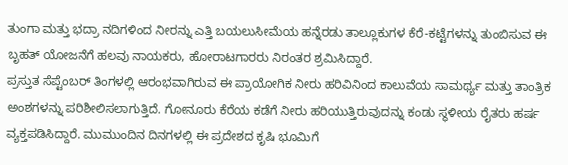ತುಂಗಾ ಮತ್ತು ಭದ್ರಾ ನದಿಗಳಿಂದ ನೀರನ್ನು ಎತ್ತಿ ಬಯಲುಸೀಮೆಯ ಹನ್ನೆರಡು ತಾಲ್ಲೂಕುಗಳ ಕೆರೆ-ಕಟ್ಟೆಗಳನ್ನು ತುಂಬಿಸುವ ಈ ಬೃಹತ್ ಯೋಜನೆಗೆ ಹಲವು ನಾಯಕರು, ಹೋರಾಟಗಾರರು ನಿರಂತರ ಶ್ರಮಿಸಿದ್ದಾರೆ.
ಪ್ರಸ್ತುತ ಸೆಪ್ಟೆಂಬರ್ ತಿಂಗಳಲ್ಲಿ ಆರಂಭವಾಗಿರುವ ಈ ಪ್ರಾಯೋಗಿಕ ನೀರು ಹರಿವಿನಿಂದ ಕಾಲುವೆಯ ಸಾಮರ್ಥ್ಯ ಮತ್ತು ತಾಂತ್ರಿಕ ಅಂಶಗಳನ್ನು ಪರಿಶೀಲಿಸಲಾಗುತ್ತಿದೆ. ಗೋನೂರು ಕೆರೆಯ ಕಡೆಗೆ ನೀರು ಹರಿಯುತ್ತಿರುವುದನ್ನು ಕಂಡು ಸ್ಥಳೀಯ ರೈತರು ಹರ್ಷ ವ್ಯಕ್ತಪಡಿಸಿದ್ದಾರೆ. ಮುಮುಂದಿನ ದಿನಗಳಲ್ಲಿ ಈ ಪ್ರದೇಶದ ಕೃಷಿ ಭೂಮಿಗೆ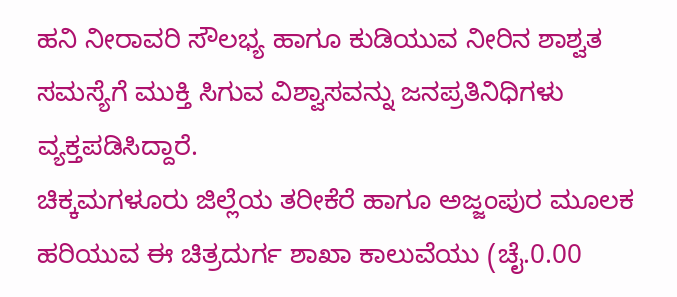ಹನಿ ನೀರಾವರಿ ಸೌಲಭ್ಯ ಹಾಗೂ ಕುಡಿಯುವ ನೀರಿನ ಶಾಶ್ವತ ಸಮಸ್ಯೆಗೆ ಮುಕ್ತಿ ಸಿಗುವ ವಿಶ್ವಾಸವನ್ನು ಜನಪ್ರತಿನಿಧಿಗಳು ವ್ಯಕ್ತಪಡಿಸಿದ್ದಾರೆ.
ಚಿಕ್ಕಮಗಳೂರು ಜಿಲ್ಲೆಯ ತರೀಕೆರೆ ಹಾಗೂ ಅಜ್ಜಂಪುರ ಮೂಲಕ ಹರಿಯುವ ಈ ಚಿತ್ರದುರ್ಗ ಶಾಖಾ ಕಾಲುವೆಯು (ಚೈ.0.00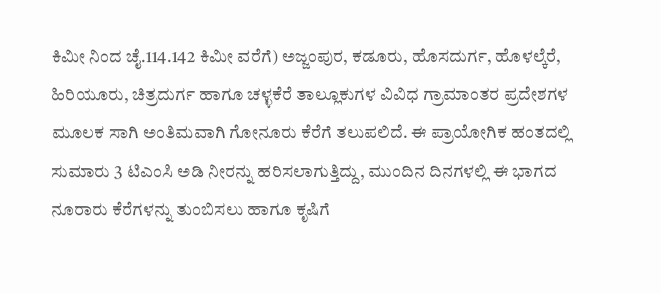ಕಿಮೀ ನಿಂದ ಚೈ.114.142 ಕಿಮೀ ವರೆಗೆ) ಅಜ್ಜಂಪುರ, ಕಡೂರು, ಹೊಸದುರ್ಗ, ಹೊಳಲ್ಕೆರೆ, ಹಿರಿಯೂರು, ಚಿತ್ರದುರ್ಗ ಹಾಗೂ ಚಳ್ಳಕೆರೆ ತಾಲ್ಲೂಕುಗಳ ವಿವಿಧ ಗ್ರಾಮಾಂತರ ಪ್ರದೇಶಗಳ ಮೂಲಕ ಸಾಗಿ ಅಂತಿಮವಾಗಿ ಗೋನೂರು ಕೆರೆಗೆ ತಲುಪಲಿದೆ. ಈ ಪ್ರಾಯೋಗಿಕ ಹಂತದಲ್ಲಿ ಸುಮಾರು 3 ಟಿಎಂಸಿ ಅಡಿ ನೀರನ್ನು ಹರಿಸಲಾಗುತ್ತಿದ್ದು, ಮುಂದಿನ ದಿನಗಳಲ್ಲಿ ಈ ಭಾಗದ ನೂರಾರು ಕೆರೆಗಳನ್ನು ತುಂಬಿಸಲು ಹಾಗೂ ಕೃಷಿಗೆ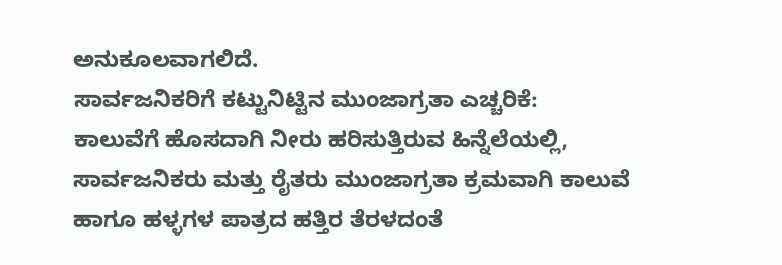ಅನುಕೂಲವಾಗಲಿದೆ.
ಸಾರ್ವಜನಿಕರಿಗೆ ಕಟ್ಟುನಿಟ್ಟಿನ ಮುಂಜಾಗ್ರತಾ ಎಚ್ಚರಿಕೆ:
ಕಾಲುವೆಗೆ ಹೊಸದಾಗಿ ನೀರು ಹರಿಸುತ್ತಿರುವ ಹಿನ್ನೆಲೆಯಲ್ಲಿ, ಸಾರ್ವಜನಿಕರು ಮತ್ತು ರೈತರು ಮುಂಜಾಗ್ರತಾ ಕ್ರಮವಾಗಿ ಕಾಲುವೆ ಹಾಗೂ ಹಳ್ಳಗಳ ಪಾತ್ರದ ಹತ್ತಿರ ತೆರಳದಂತೆ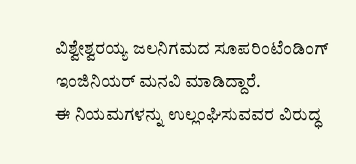ವಿಶ್ವೇಶ್ವರಯ್ಯ ಜಲನಿಗಮದ ಸೂಪರಿಂಟೆಂಡಿಂಗ್ ಇಂಜಿನಿಯರ್ ಮನವಿ ಮಾಡಿದ್ದಾರೆ.
ಈ ನಿಯಮಗಳನ್ನು ಉಲ್ಲಂಘಿಸುವವರ ವಿರುದ್ಧ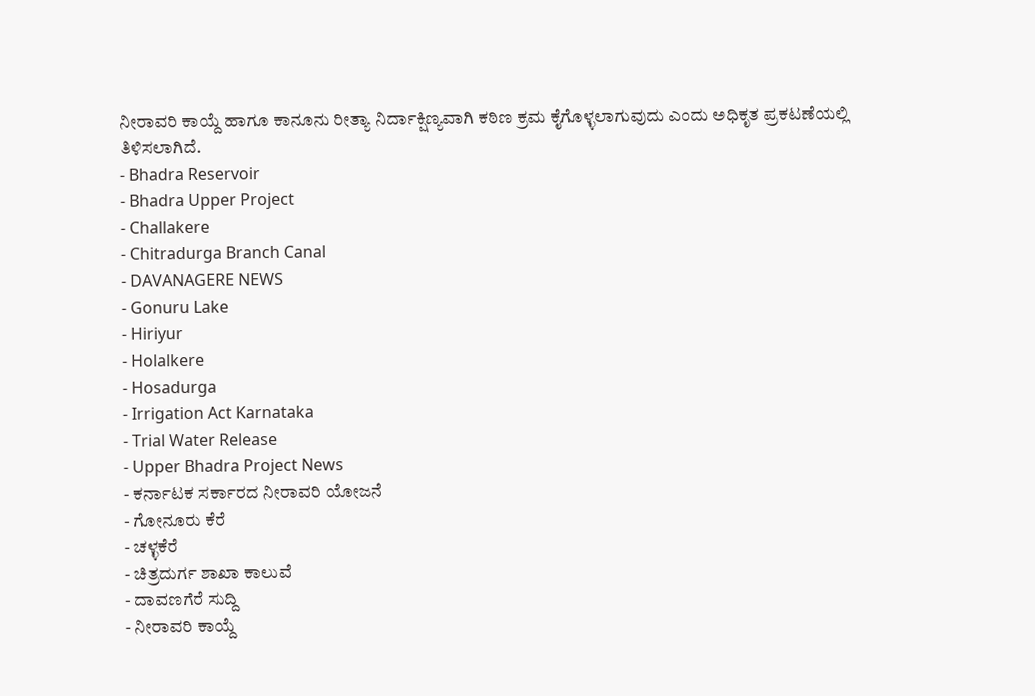ನೀರಾವರಿ ಕಾಯ್ದೆ ಹಾಗೂ ಕಾನೂನು ರೀತ್ಯಾ ನಿರ್ದಾಕ್ಷಿಣ್ಯವಾಗಿ ಕಠಿಣ ಕ್ರಮ ಕೈಗೊಳ್ಳಲಾಗುವುದು ಎಂದು ಅಧಿಕೃತ ಪ್ರಕಟಣೆಯಲ್ಲಿ ತಿಳಿಸಲಾಗಿದೆ.
- Bhadra Reservoir
- Bhadra Upper Project
- Challakere
- Chitradurga Branch Canal
- DAVANAGERE NEWS
- Gonuru Lake
- Hiriyur
- Holalkere
- Hosadurga
- Irrigation Act Karnataka
- Trial Water Release
- Upper Bhadra Project News
- ಕರ್ನಾಟಕ ಸರ್ಕಾರದ ನೀರಾವರಿ ಯೋಜನೆ
- ಗೋನೂರು ಕೆರೆ
- ಚಳ್ಳಕೆರೆ
- ಚಿತ್ರದುರ್ಗ ಶಾಖಾ ಕಾಲುವೆ
- ದಾವಣಗೆರೆ ಸುದ್ದಿ
- ನೀರಾವರಿ ಕಾಯ್ದೆ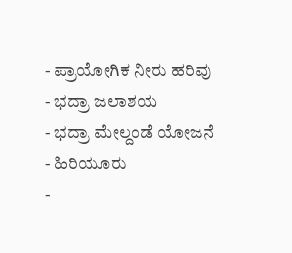- ಪ್ರಾಯೋಗಿಕ ನೀರು ಹರಿವು
- ಭದ್ರಾ ಜಲಾಶಯ
- ಭದ್ರಾ ಮೇಲ್ದಂಡೆ ಯೋಜನೆ
- ಹಿರಿಯೂರು
-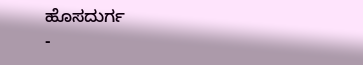ಹೊಸದುರ್ಗ
-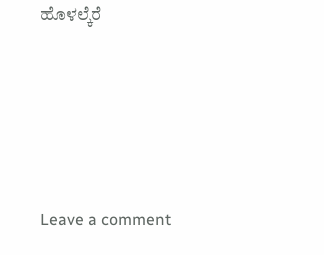ಹೊಳಲ್ಕೆರೆ





Leave a comment